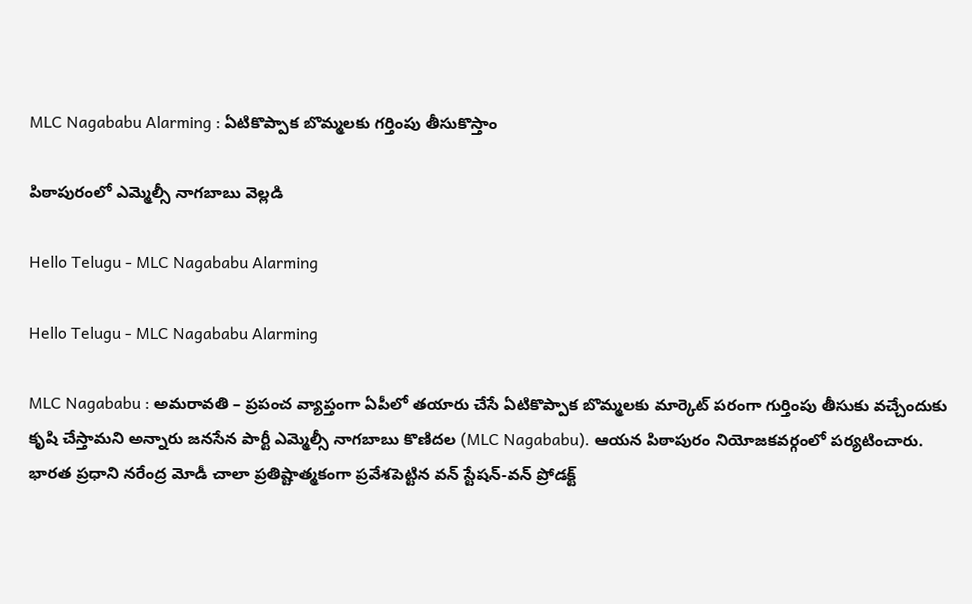MLC Nagababu Alarming : ఏటికొప్పాక బొమ్మ‌ల‌కు గ‌ర్తింపు తీసుకొస్తాం

పిఠాపురంలో ఎమ్మెల్సీ నాగబాబు వెల్ల‌డి

Hello Telugu - MLC Nagababu Alarming

Hello Telugu - MLC Nagababu Alarming

MLC Nagababu : అమ‌రావ‌తి – ప్ర‌పంచ వ్యాప్తంగా ఏపీలో త‌యారు చేసే ఏటికొప్పాక బొమ్మ‌ల‌కు మార్కెట్ ప‌రంగా గుర్తింపు తీసుకు వ‌చ్చేందుకు కృషి చేస్తామ‌ని అన్నారు జ‌న‌సేన పార్టీ ఎమ్మెల్సీ నాగ‌బాబు కొణిద‌ల‌ (MLC Nagababu). ఆయ‌న‌ పిఠాపురం నియోజకవర్గంలో పర్యటించారు. భారత ప్రధాని నరేంద్ర మోడీ చాలా ప్రతిష్టాత్మకంగా ప్రవేశపెట్టిన వన్ స్టేషన్-వన్ ప్రోడక్ట్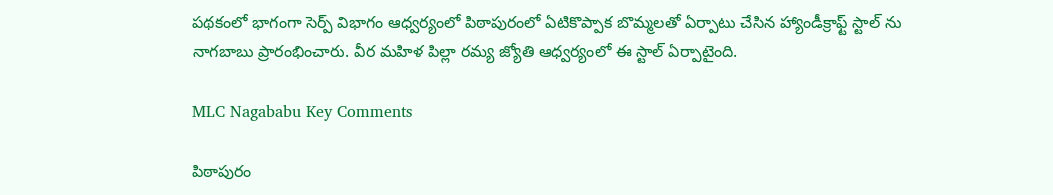ప‌థ‌కంలో భాగంగా సెర్ప్ విభాగం ఆధ్వ‌ర్యంలో పిఠాపురంలో ఏటికొప్పాక బొమ్మలతో ఏర్పాటు చేసిన హ్యాండీక్రాఫ్ట్ స్టాల్ ను నాగ‌బాబు ప్రారంభించారు. వీర మహిళ పిల్లా రమ్య జ్యోతి ఆధ్వర్యంలో ఈ స్టాల్ ఏర్పాటైంది.

MLC Nagababu Key Comments

పిఠాపురం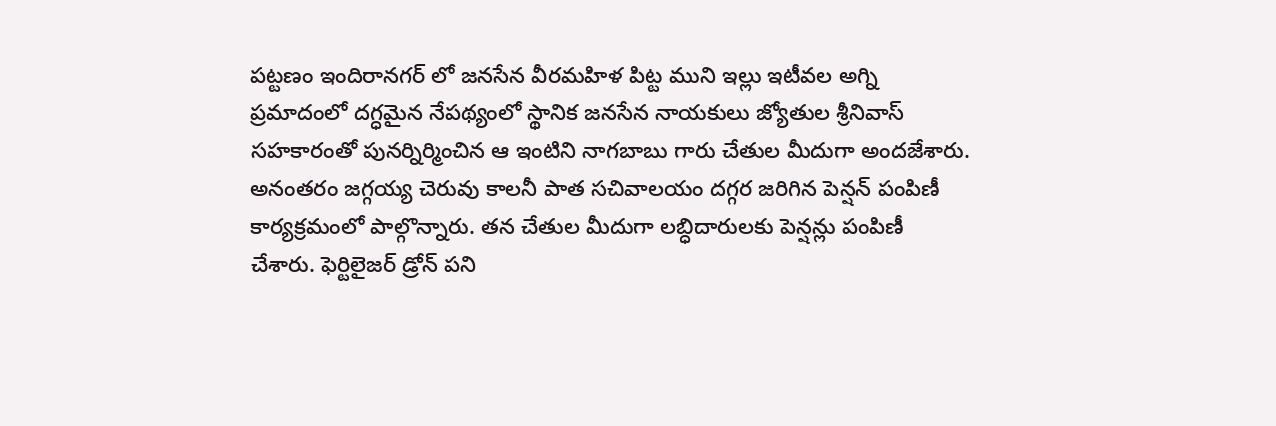పట్టణం ఇందిరానగర్ లో జనసేన వీరమహిళ పిట్ట ముని ఇల్లు ఇటీవల అగ్ని ప్రమాదంలో దగ్ధమైన నేపథ్యంలో స్థానిక జనసేన నాయకులు జ్యోతుల శ్రీనివాస్ సహకారంతో పునర్నిర్మించిన ఆ ఇంటిని నాగబాబు గారు చేతుల మీదుగా అందజేశారు. అనంతరం జగ్గయ్య చెరువు కాలనీ పాత సచివాలయం దగ్గర జరిగిన పెన్షన్ పంపిణీ కార్యక్రమంలో పాల్గొన్నారు. త‌న‌ చేతుల మీదుగా లబ్ధిదారులకు పెన్షన్లు పంపిణీ చేశారు. ఫెర్టిలైజర్ డ్రోన్ పని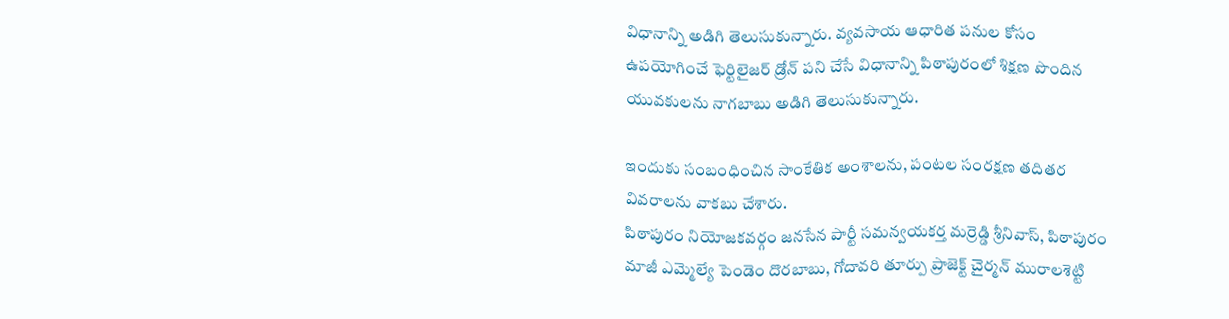విధానాన్ని అడిగి తెలుసుకున్నారు. వ్యవసాయ ఆధారిత పనుల కోసం ఉపయోగించే ఫెర్టిలైజర్ డ్రోన్ పని చేసే విధానాన్ని పిఠాపురంలో శిక్షణ పొందిన యువకులను నాగబాబు అడిగి తెలుసుకున్నారు.

ఇందుకు సంబంధించిన సాంకేతిక అంశాలను, పంటల సంరక్షణ తదితర వివరాలను వాకబు చేశారు.
పిఠాపురం నియోజకవర్గం జ‌న‌సేన పార్టీ సమన్వయకర్త మర్రెడ్డి శ్రీనివాస్, పిఠాపురం మాజీ ఎమ్మెల్యే పెండెం దొరబాబు, గోదావరి తూర్పు ప్రాజెక్ట్ చైర్మన్ మురాలశెట్టి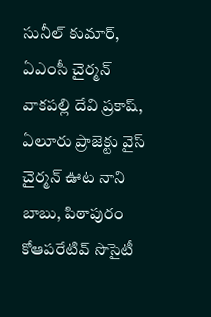సునీల్ కుమార్, ఏఎంసీ చైర్మన్ వాకపల్లి దేవి ప్రకాష్, ఏలూరు ప్రాజెక్టు వైస్ చైర్మన్ ఊట నాని బాబు, పిఠాపురం కోఆపరేటివ్ సొసైటీ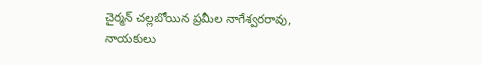చైర్మన్ చల్లబోయిన ప్రమీల నాగేశ్వరరావు, నాయకులు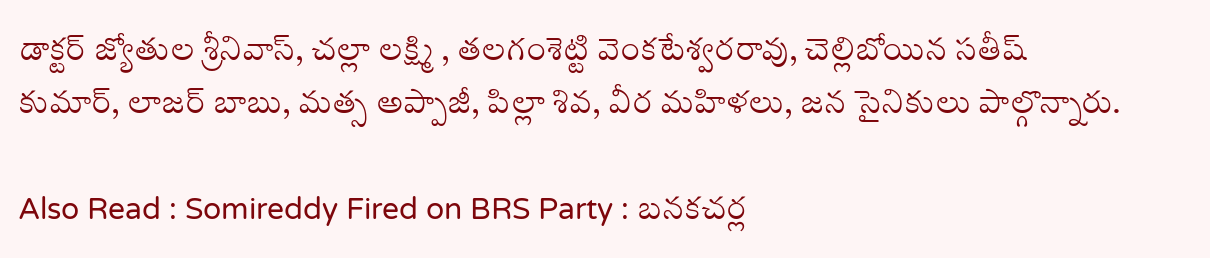డాక్టర్ జ్యోతుల శ్రీనివాస్, చల్లా లక్ష్మి , తలగంశెట్టి వెంకటేశ్వరరావు, చెల్లిబోయిన సతీష్ కుమార్, లాజర్ బాబు, మత్స అప్పాజీ, పిల్లా శివ, వీర మహిళలు, జన సైనికులు పాల్గొన్నారు.

Also Read : Somireddy Fired on BRS Party : బనకచర్ల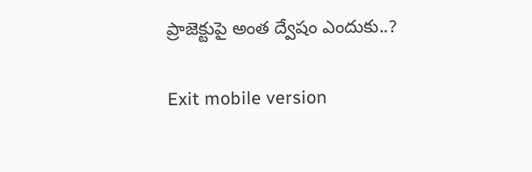ప్రాజెక్టుపై అంత ద్వేషం ఎందుకు..?

Exit mobile version